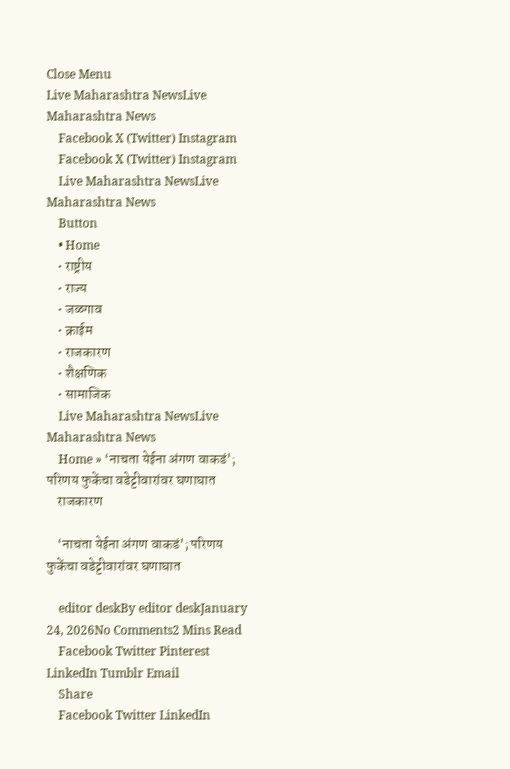Close Menu
Live Maharashtra NewsLive Maharashtra News
    Facebook X (Twitter) Instagram
    Facebook X (Twitter) Instagram
    Live Maharashtra NewsLive Maharashtra News
    Button
    • Home
    • राष्ट्रीय
    • राज्य
    • जळगाव
    • क्राईम
    • राजकारण
    • शैक्षणिक
    • सामाजिक
    Live Maharashtra NewsLive Maharashtra News
    Home » ‘नाचता येईना अंगण वाकडं’; परिणय फुकेंचा वडेट्टीवारांवर घणाघात
    राजकारण

    ‘नाचता येईना अंगण वाकडं’; परिणय फुकेंचा वडेट्टीवारांवर घणाघात

    editor deskBy editor deskJanuary 24, 2026No Comments2 Mins Read
    Facebook Twitter Pinterest LinkedIn Tumblr Email
    Share
    Facebook Twitter LinkedIn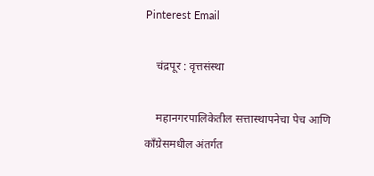Pinterest Email

    चंद्रपूर : वृत्तसंस्था

    महानगरपालिकेतील सत्तास्थापनेचा पेच आणि काँग्रेसमधील अंतर्गत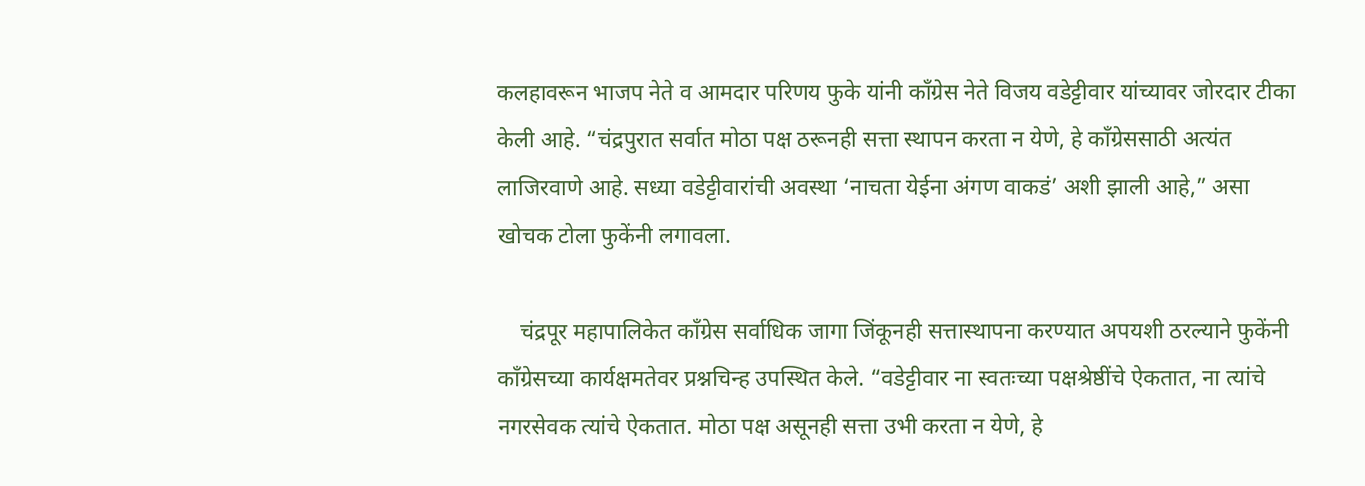कलहावरून भाजप नेते व आमदार परिणय फुके यांनी काँग्रेस नेते विजय वडेट्टीवार यांच्यावर जोरदार टीका केली आहे. “चंद्रपुरात सर्वात मोठा पक्ष ठरूनही सत्ता स्थापन करता न येणे, हे काँग्रेससाठी अत्यंत लाजिरवाणे आहे. सध्या वडेट्टीवारांची अवस्था ‘नाचता येईना अंगण वाकडं’ अशी झाली आहे,” असा खोचक टोला फुकेंनी लगावला.

    चंद्रपूर महापालिकेत काँग्रेस सर्वाधिक जागा जिंकूनही सत्तास्थापना करण्यात अपयशी ठरल्याने फुकेंनी काँग्रेसच्या कार्यक्षमतेवर प्रश्नचिन्ह उपस्थित केले. “वडेट्टीवार ना स्वतःच्या पक्षश्रेष्ठींचे ऐकतात, ना त्यांचे नगरसेवक त्यांचे ऐकतात. मोठा पक्ष असूनही सत्ता उभी करता न येणे, हे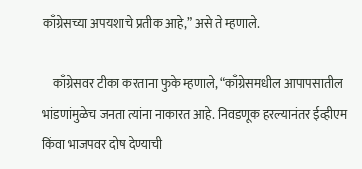काँग्रेसच्या अपयशाचे प्रतीक आहे,” असे ते म्हणाले.

    काँग्रेसवर टीका करताना फुके म्हणाले, “काँग्रेसमधील आपापसातील भांडणांमुळेच जनता त्यांना नाकारत आहे. निवडणूक हरल्यानंतर ईव्हीएम किंवा भाजपवर दोष देण्याची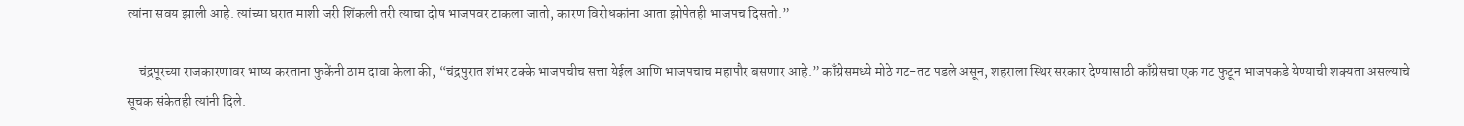त्यांना सवय झाली आहे. त्यांच्या घरात माशी जरी शिंकली तरी त्याचा दोष भाजपवर टाकला जातो, कारण विरोधकांना आता झोपेतही भाजपच दिसतो.”

    चंद्रपूरच्या राजकारणावर भाष्य करताना फुकेंनी ठाम दावा केला की, “चंद्रपुरात शंभर टक्के भाजपचीच सत्ता येईल आणि भाजपचाच महापौर बसणार आहे.” काँग्रेसमध्ये मोठे गट-तट पडले असून, शहराला स्थिर सरकार देण्यासाठी काँग्रेसचा एक गट फुटून भाजपकडे येण्याची शक्यता असल्याचे सूचक संकेतही त्यांनी दिले.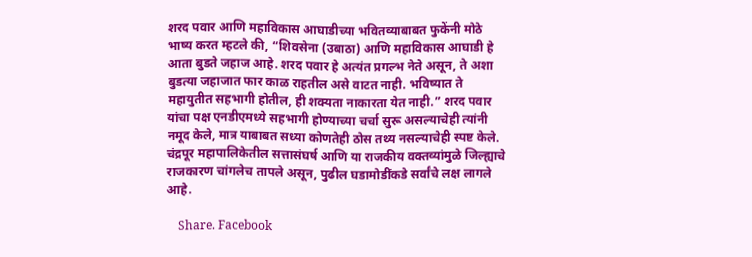शरद पवार आणि महाविकास आघाडीच्या भवितव्याबाबत फुकेंनी मोठे भाष्य करत म्हटले की, “शिवसेना (उबाठा) आणि महाविकास आघाडी हे आता बुडते जहाज आहे. शरद पवार हे अत्यंत प्रगल्भ नेते असून, ते अशा बुडत्या जहाजात फार काळ राहतील असे वाटत नाही. भविष्यात ते महायुतीत सहभागी होतील, ही शक्यता नाकारता येत नाही.” शरद पवार यांचा पक्ष एनडीएमध्ये सहभागी होण्याच्या चर्चा सुरू असल्याचेही त्यांनी नमूद केले, मात्र याबाबत सध्या कोणतेही ठोस तथ्य नसल्याचेही स्पष्ट केले. चंद्रपूर महापालिकेतील सत्तासंघर्ष आणि या राजकीय वक्तव्यांमुळे जिल्ह्याचे राजकारण चांगलेच तापले असून, पुढील घडामोडींकडे सर्वांचे लक्ष लागले आहे.

    Share. Facebook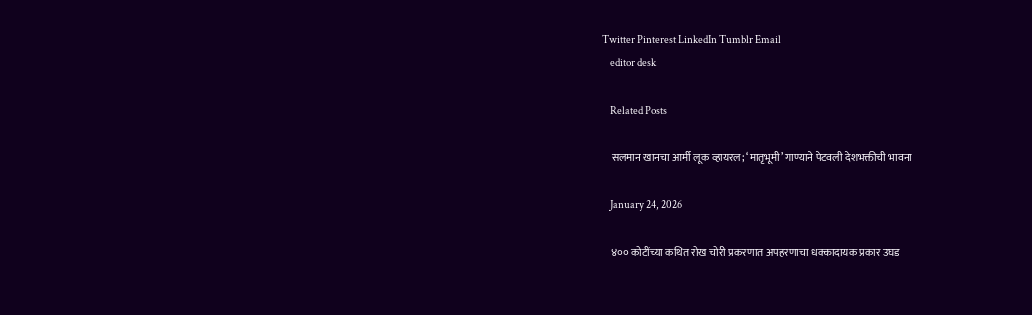Twitter Pinterest LinkedIn Tumblr Email
    editor desk

    Related Posts

    सलमान खानचा आर्मी लूक व्हायरल; ‘मातृभूमी’ गाण्याने पेटवली देशभक्तीची भावना

    January 24, 2026

    ४०० कोटींच्या कथित रोख चोरी प्रकरणात अपहरणाचा धक्कादायक प्रकार उघड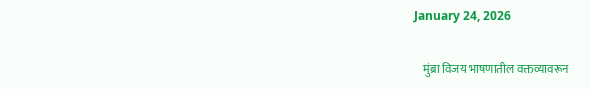January 24, 2026

    मुंब्रा विजय भाषणातील वक्तव्यावरून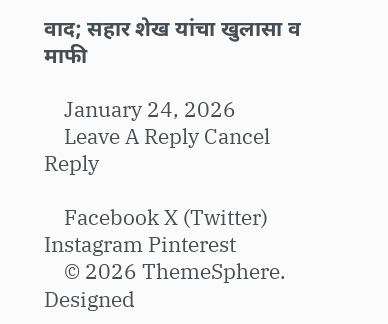वाद; सहार शेख यांचा खुलासा व माफी

    January 24, 2026
    Leave A Reply Cancel Reply

    Facebook X (Twitter) Instagram Pinterest
    © 2026 ThemeSphere. Designed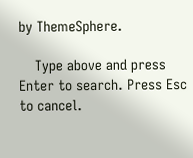by ThemeSphere.

    Type above and press Enter to search. Press Esc to cancel.